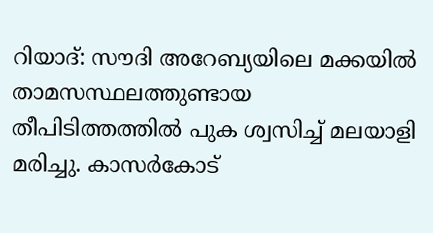റിയാദ്: സൗദി അറേബ്യയിലെ മക്കയിൽ താമസസ്ഥലത്തുണ്ടായ തീപിടിത്തത്തിൽ പുക ശ്വസിച്ച് മലയാളി മരിച്ചു. കാസർകോട്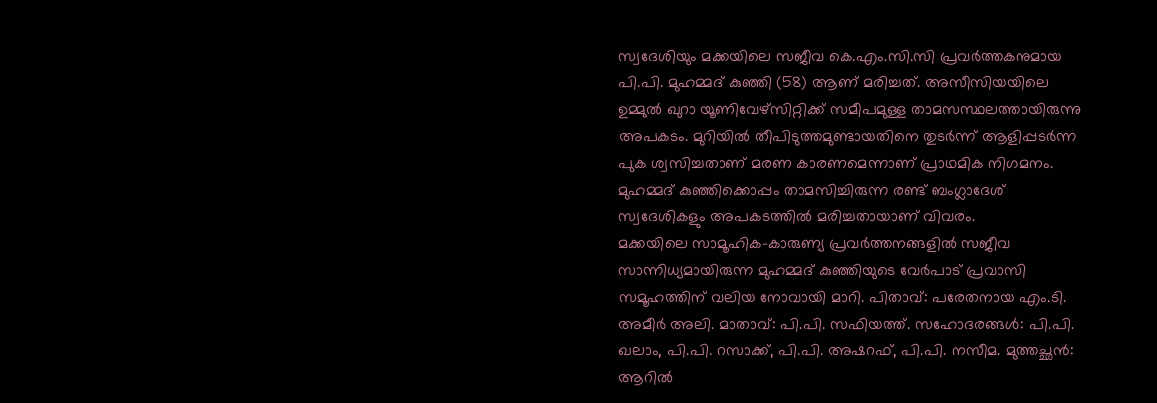സ്വദേശിയും മക്കയിലെ സജീവ കെ.എം.സി.സി പ്രവർത്തകനുമായ പി.പി. മുഹമ്മദ് കുഞ്ഞി (58) ആണ് മരിച്ചത്. അസീസിയയിലെ ഉമ്മുൽ ഖുറാ യൂണിവേഴ്സിറ്റിക്ക് സമീപമുള്ള താമസസ്ഥലത്തായിരുന്നു അപകടം. മുറിയിൽ തീപിടുത്തമുണ്ടായതിനെ തുടർന്ന് ആളിപ്പടർന്ന പുക ശ്വസിച്ചതാണ് മരണ കാരണമെന്നാണ് പ്രാഥമിക നിഗമനം. മുഹമ്മദ് കുഞ്ഞിക്കൊപ്പം താമസിച്ചിരുന്ന രണ്ട് ബംഗ്ലാദേശ് സ്വദേശികളും അപകടത്തിൽ മരിച്ചതായാണ് വിവരം.
മക്കയിലെ സാമൂഹിക-കാരുണ്യ പ്രവർത്തനങ്ങളിൽ സജീവ സാന്നിധ്യമായിരുന്ന മുഹമ്മദ് കുഞ്ഞിയുടെ വേർപാട് പ്രവാസി സമൂഹത്തിന് വലിയ നോവായി മാറി. പിതാവ്: പരേതനായ എം.ടി. അമീർ അലി. മാതാവ്: പി.പി. സഫിയത്ത്. സഹോദരങ്ങൾ: പി.പി. ഖലാം, പി.പി. റസാക്ക്, പി.പി. അഷറഫ്, പി.പി. നസീമ. മുത്തച്ഛൻ: ആറിൽ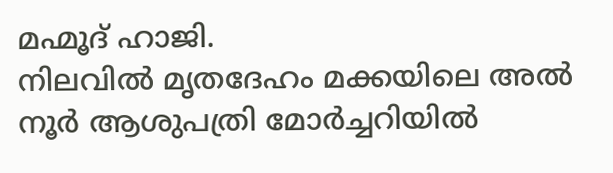മഹ്മൂദ് ഹാജി.
നിലവിൽ മൃതദേഹം മക്കയിലെ അൽ നൂർ ആശുപത്രി മോർച്ചറിയിൽ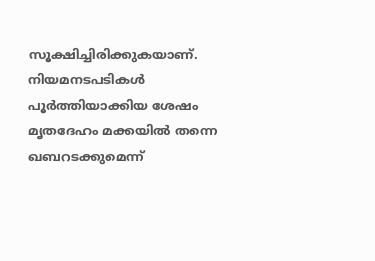സൂക്ഷിച്ചിരിക്കുകയാണ്. നിയമനടപടികൾ പൂർത്തിയാക്കിയ ശേഷം മൃതദേഹം മക്കയിൽ തന്നെ ഖബറടക്കുമെന്ന്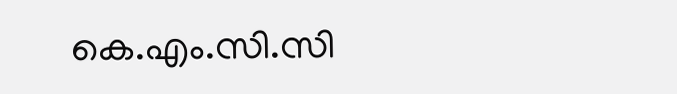കെ.എം.സി.സി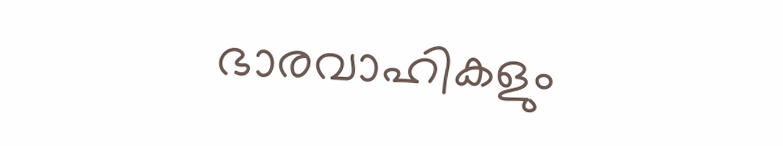ഭാരവാഹികളും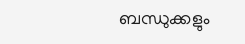ബന്ധുക്കളും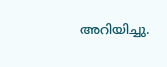അറിയിച്ചു.